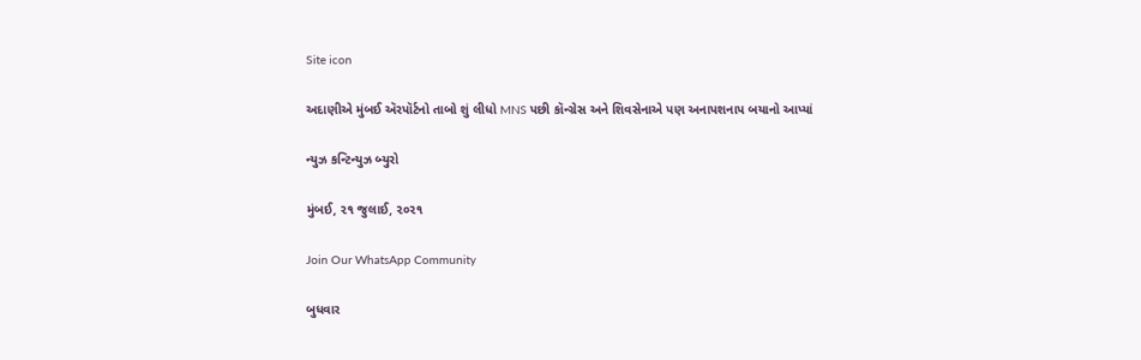Site icon

અદાણીએ મુંબઈ ઍરપૉર્ટનો તાબો શું લીધો MNS પછી કૉન્ગ્રેસ અને શિવસેનાએ પણ અનાપશનાપ બયાનો આપ્યાં

ન્યુઝ કન્ટિન્યુઝ બ્યુરો

મુંબઈ, ૨૧ જુલાઈ, ૨૦૨૧

Join Our WhatsApp Community

બુધવાર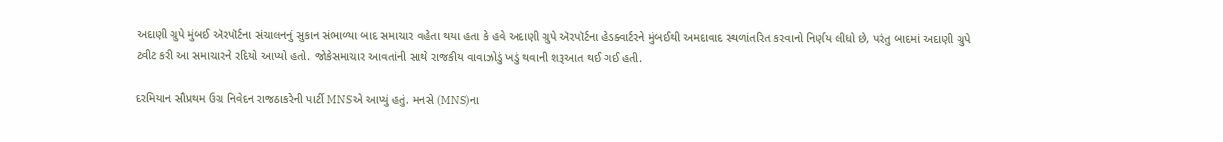અદાણી ગ્રુપે મુંબઈ ઍરપૉર્ટના સંચાલનનું સુકાન સંભાળ્યા બાદ સમાચાર વહેતા થયા હતા કે હવે અદાણી ગ્રુપે ઍરપૉર્ટના હેડક્વાર્ટરને મુંબઈથી અમદાવાદ સ્થળાંતરિત કરવાનો નિર્ણય લીધો છે, પરંતુ બાદમાં અદાણી ગ્રુપે ટ્વીટ કરી આ સમાચારને રદિયો આપ્યો હતો. જોકેસમાચાર આવતાંની સાથે રાજકીય વાવાઝોડું ખડું થવાની શરૂઆત થઈ ગઈ હતી.

દરમિયાન સૌપ્રથમ ઉગ્ર નિવેદન રાજઠાકરેની પાર્ટી MNSએ આપ્યું હતું. મનસે (MNS)ના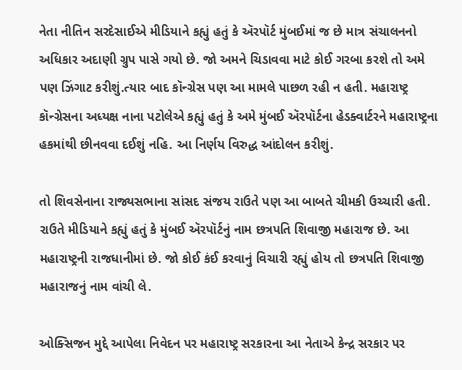નેતા નીતિન સરદેસાઈએ મીડિયાને કહ્યું હતું કે ઍરપૉર્ટ મુંબઈમાં જ છે માત્ર સંચાલનનો અધિકાર અદાણી ગ્રુપ પાસે ગયો છે. જો અમને ચિડાવવા માટે કોઈ ગરબા કરશે તો અમે પણ ઝિંગાટ કરીશું.ત્યાર બાદ કૉન્ગ્રેસ પણ આ મામલે પાછળ રહી ન હતી. મહારાષ્ટ્ર કૉન્ગ્રેસના અધ્યક્ષ નાના પટોલેએ કહ્યું હતું કે અમે મુંબઈ ઍરપૉર્ટના હેડક્વાર્ટરને મહારાષ્ટ્રના હકમાંથી છીનવવા દઈશું નહિ. આ નિર્ણય વિરુદ્ધ આંદોલન કરીશું.

તો શિવસેનાના રાજ્યસભાના સાંસદ સંજય રાઉતે પણ આ બાબતે ચીમકી ઉચ્ચારી હતી. રાઉતે મીડિયાને કહ્યું હતું કે મુંબઈ ઍરપૉર્ટનું નામ છત્રપતિ શિવાજી મહારાજ છે. આ મહારાષ્ટ્રની રાજધાનીમાં છે. જો કોઈ કંઈ કરવાનું વિચારી રહ્યું હોય તો છત્રપતિ શિવાજી મહારાજનું નામ વાંચી લે.

ઓક્સિજન મુદ્દે આપેલા નિવેદન પર મહારાષ્ટ્ર સરકારના આ નેતાએ કેન્દ્ર સરકાર પર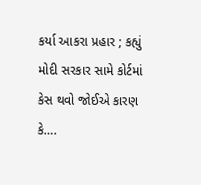કર્યા આકરા પ્રહાર ; કહ્યું  મોદી સરકાર સામે કોર્ટમાં કેસ થવો જોઈએ કારણ કે….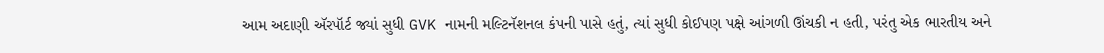આમ અદાણી ઍરપૉર્ટ જ્યાં સુધી GVK નામની મલ્ટિનૅશનલ કંપની પાસે હતું, ત્યાં સુધી કોઈપણ પક્ષે આંગળી ઊંચકી ન હતી, પરંતુ એક ભારતીય અને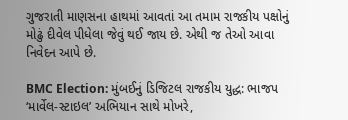ગુજરાતી માણસના હાથમાં આવતાં આ તમામ રાજકીય પક્ષોનું મોઢું દીવેલ પીધેલા જેવું થઈ જાય છે. એથી જ તેઓ આવા નિવેદન આપે છે.

BMC Election: મુંબઈનું ડિજિટલ રાજકીય યુદ્ધ: ભાજપ ‘માર્વેલ-સ્ટાઇલ’ અભિયાન સાથે મોખરે,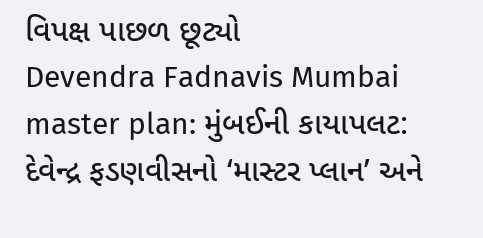વિપક્ષ પાછળ છૂટ્યો
Devendra Fadnavis Mumbai master plan: મુંબઈની કાયાપલટ: દેવેન્દ્ર ફડણવીસનો ‘માસ્ટર પ્લાન’ અને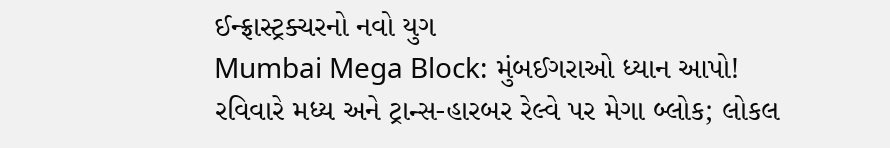ઈન્ફ્રાસ્ટ્રક્ચરનો નવો યુગ
Mumbai Mega Block: મુંબઈગરાઓ ધ્યાન આપો! રવિવારે મધ્ય અને ટ્રાન્સ-હારબર રેલ્વે પર મેગા બ્લોક; લોકલ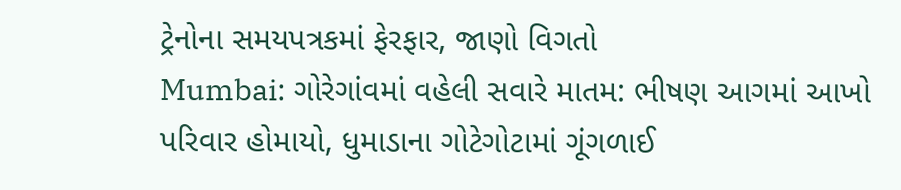ટ્રેનોના સમયપત્રકમાં ફેરફાર, જાણો વિગતો
Mumbai: ગોરેગાંવમાં વહેલી સવારે માતમ: ભીષણ આગમાં આખો પરિવાર હોમાયો, ધુમાડાના ગોટેગોટામાં ગૂંગળાઈ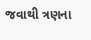જવાથી ત્રણના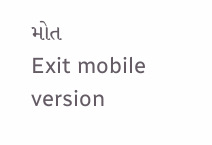મોત
Exit mobile version